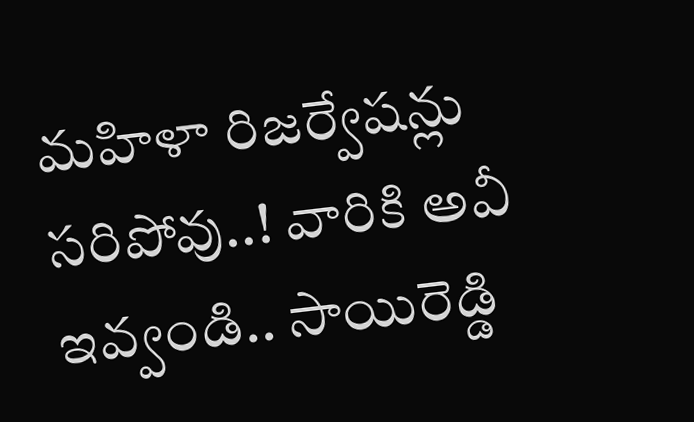మహిళా రిజర్వేషన్లు సరిపోవు..! వారికి అవీ ఇవ్వండి.. సాయిరెడ్డి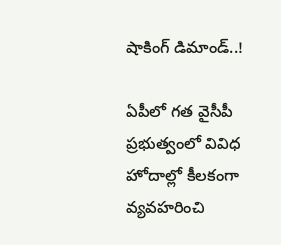షాకింగ్ డిమాండ్..!

ఏపీలో గత వైసీపీ ప్రభుత్వంలో వివిధ హోదాల్లో కీలకంగా వ్యవహరించి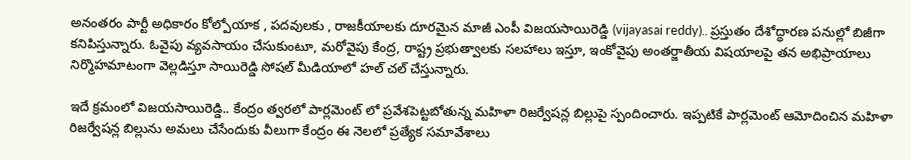అనంతరం పార్టీ అధికారం కోల్పోయాక , పదవులకు , రాజకీయాలకు దూరమైన మాజీ ఎంపీ విజయసాయిరెడ్డి (vijayasai reddy).. ప్రస్తుతం దేశోద్ధారణ పనుల్లో బిజీగా కనిపిస్తున్నారు. ఓవైపు వ్యవసాయం చేసుకుంటూ, మరోవైపు కేంద్ర, రాష్ట్ర ప్రభుత్వాలకు సలహాలు ఇస్తూ, ఇంకోవైపు అంతర్జాతీయ విషయాలపై తన అభిప్రాయాలు నిర్మొహమాటంగా వెల్లడిస్తూ సాయిరెడ్డి సోషల్ మీడియాలో హల్ చల్ చేస్తున్నారు.

ఇదే క్రమంలో విజయసాయిరెడ్డి.. కేంద్రం త్వరలో పార్లమెంట్ లో ప్రవేశపెట్టబోతున్న మహిళా రిజర్వేషన్ల బిల్లుపై స్పందించారు. ఇప్పటికే పార్లమెంట్ ఆమోదించిన మహిళా రిజర్వేషన్ల బిల్లును అమలు చేసేందుకు వీలుగా కేంద్రం ఈ నెలలో ప్రత్యేక సమావేశాలు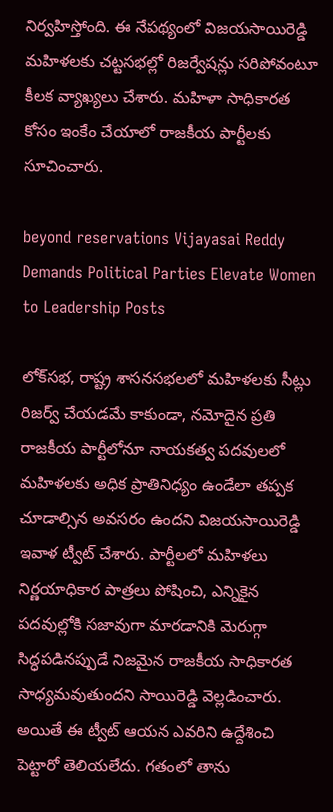నిర్వహిస్తోంది. ఈ నేపథ్యంలో విజయసాయిరెడ్డి మహిళలకు చట్టసభల్లో రిజర్వేషన్లు సరిపోవంటూ కీలక వ్యాఖ్యలు చేశారు. మహిళా సాధికారత కోసం ఇంకేం చేయాలో రాజకీయ పార్టీలకు సూచించారు.

beyond reservations Vijayasai Reddy Demands Political Parties Elevate Women to Leadership Posts

లోక్‌సభ, రాష్ట్ర శాసనసభలలో మహిళలకు సీట్లు రిజర్వ్ చేయడమే కాకుండా, నమోదైన ప్రతి రాజకీయ పార్టీలోనూ నాయకత్వ పదవులలో మహిళలకు అధిక ప్రాతినిధ్యం ఉండేలా తప్పక చూడాల్సిన అవసరం ఉందని విజయసాయిరెడ్డి ఇవాళ ట్వీట్ చేశారు. పార్టీలలో మహిళలు నిర్ణయాధికార పాత్రలు పోషించి, ఎన్నికైన పదవుల్లోకి సజావుగా మారడానికి మెరుగ్గా సిద్ధపడినప్పుడే నిజమైన రాజకీయ సాధికారత సాధ్యమవుతుందని సాయిరెడ్డి వెల్లడించారు. అయితే ఈ ట్వీట్ ఆయన ఎవరిని ఉద్దేశించి పెట్టారో తెలియలేదు. గతంలో తాను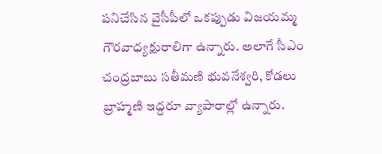పనిచేసిన వైసీపీలో ఒకప్పుడు విజయమ్మ గౌరవాధ్యక్షురాలిగా ఉన్నారు. అలాగే సీఎం చంద్రబాబు సతీమణి భువనేశ్వరి, కోడలు బ్రాహ్మణి ఇద్దరూ వ్యాపారాల్లో ఉన్నారు.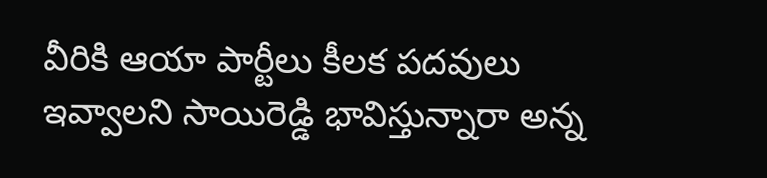వీరికి ఆయా పార్టీలు కీలక పదవులు ఇవ్వాలని సాయిరెడ్డి భావిస్తున్నారా అన్న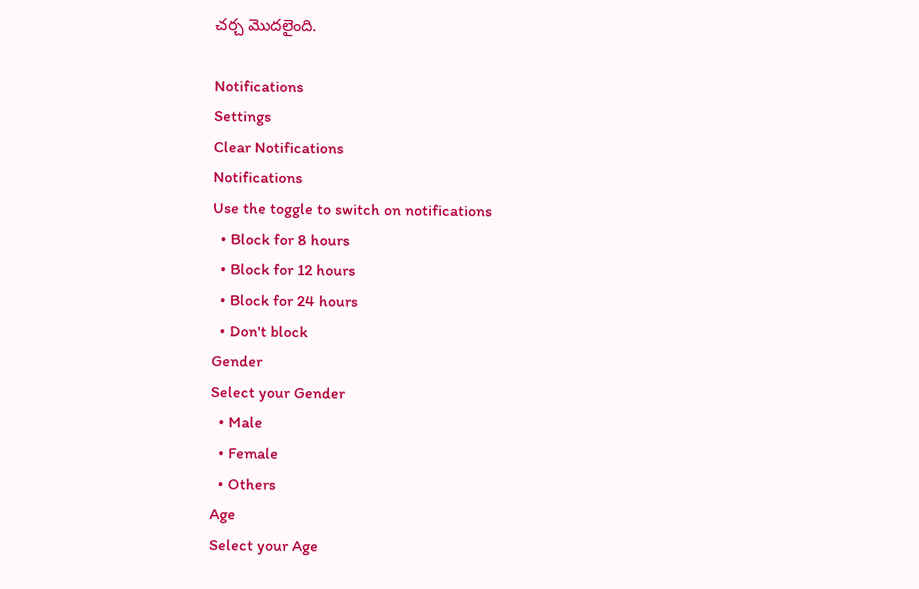చర్చ మొదలైంది.

Notifications
Settings
Clear Notifications
Notifications
Use the toggle to switch on notifications
  • Block for 8 hours
  • Block for 12 hours
  • Block for 24 hours
  • Don't block
Gender
Select your Gender
  • Male
  • Female
  • Others
Age
Select your Age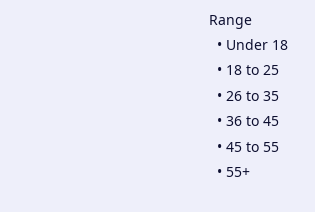Range
  • Under 18
  • 18 to 25
  • 26 to 35
  • 36 to 45
  • 45 to 55
  • 55+